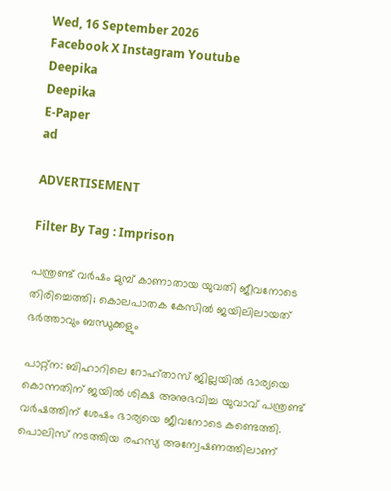Wed, 16 September 2026
Facebook X Instagram Youtube
Deepika
Deepika
E-Paper
ad

ADVERTISEMENT

Filter By Tag : Imprison

പന്ത്രണ്ട് വർഷം മുമ്പ് കാണാതായ യുവതി ജീവനോടെ തിരിച്ചെത്തി; കൊലപാതക കേസിൽ ജയിലിലായത് ഭർത്താവും ബന്ധുക്കളും

പാറ്റ്ന: ബിഹാറിലെ റോഹ്താസ് ജില്ലയില്‍ ഭാര്യയെ കൊന്നതിന് ജയിൽ ശിക്ഷ അനുഭവിച്ച യുവാവ് പന്ത്രണ്ട് വര്‍ഷത്തിന് ശേഷം ഭാര്യയെ ജീവനോടെ കണ്ടെത്തി. പൊലിസ് നടത്തിയ രഹസ്യ അന്വേഷണത്തിലാണ്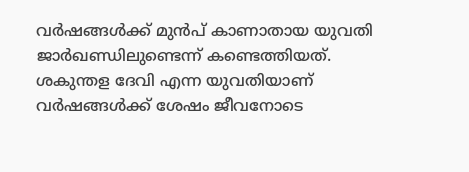വർഷങ്ങൾക്ക് മുൻപ് കാണാതായ യുവതി ജാർഖണ്ഡിലുണ്ടെന്ന് കണ്ടെത്തിയത്. ശകുന്തള ദേവി എന്ന യുവതിയാണ് വർഷങ്ങൾക്ക് ശേഷം ജീവനോടെ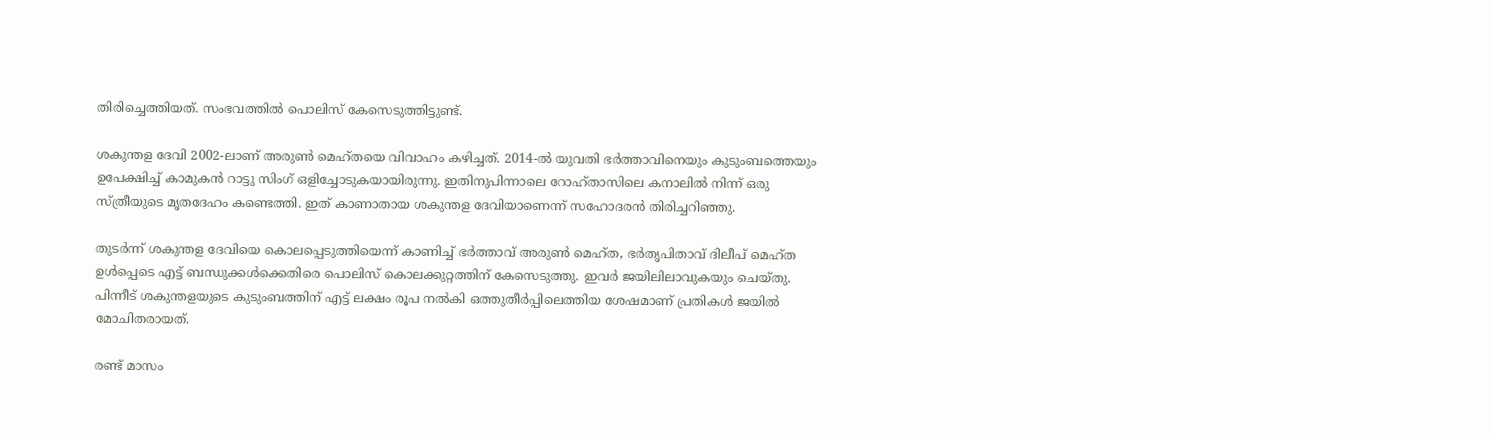തിരിച്ചെത്തിയത്. സംഭവത്തിൽ പൊലിസ് കേസെടുത്തിട്ടുണ്ട്.

ശകുന്തള ദേവി 2002-ലാണ് അരുൺ മെഹ്തയെ വിവാഹം കഴിച്ചത്. 2014-ൽ യുവതി ഭർത്താവിനെയും കുടുംബത്തെയും ഉപേക്ഷിച്ച് കാമുകൻ റാട്ടു സിംഗ് ഒളിച്ചോടുകയായിരുന്നു. ഇതിനുപിന്നാലെ റോഹ്താസിലെ കനാലിൽ നിന്ന് ഒരു സ്ത്രീയുടെ മൃതദേഹം കണ്ടെത്തി. ഇത് കാണാതായ ശകുന്തള ദേവിയാണെന്ന് സഹോദരൻ തിരിച്ചറിഞ്ഞു.

തുടർന്ന് ശകുന്തള ദേവിയെ കൊലപ്പെടുത്തിയെന്ന് കാണിച്ച് ഭർത്താവ് അരുൺ മെഹ്ത, ഭർതൃപിതാവ് ദിലീപ് മെഹ്ത ഉൾപ്പെടെ എട്ട് ബന്ധുക്കൾക്കെതിരെ പൊലിസ് കൊലക്കുറ്റത്തിന് കേസെടുത്തു. ഇവർ ജയിലിലാവുകയും ചെയ്തു. പിന്നീട് ശകുന്തളയുടെ കുടുംബത്തിന് എട്ട് ലക്ഷം രൂപ നൽകി ഒത്തുതീർപ്പിലെത്തിയ ശേഷമാണ് പ്രതികൾ ജയിൽ മോചിതരായത്.

രണ്ട് മാസം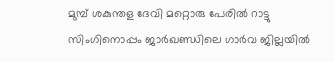മുമ്പ് ശകുന്തള ദേവി മറ്റൊരു പേരിൽ റാട്ടു സിംഗിനൊപ്പം ജാർഖണ്ഡിലെ ഗാർവ ജില്ലയിൽ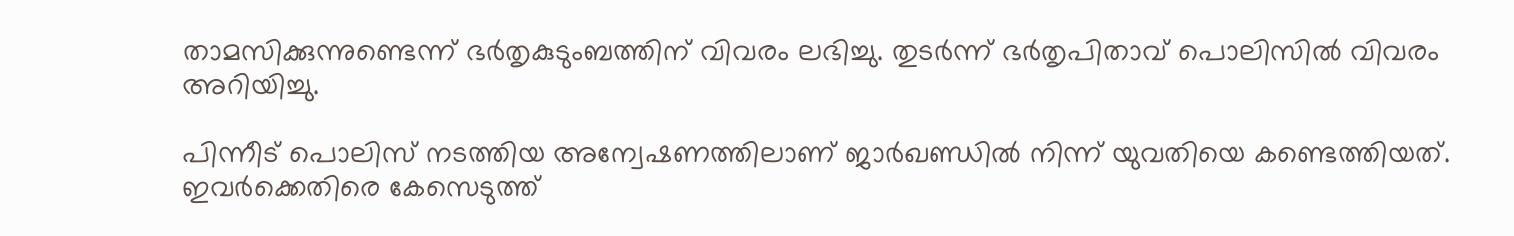താമസിക്കുന്നുണ്ടെന്ന് ഭർതൃകുടുംബത്തിന് വിവരം ലഭിച്ചു. തുടർന്ന് ഭർതൃപിതാവ് പൊലിസിൽ വിവരം അറിയിച്ചു.

പിന്നീട് പൊലിസ് നടത്തിയ അന്വേഷണത്തിലാണ് ജാർഖണ്ഡിൽ നിന്ന് യുവതിയെ കണ്ടെത്തിയത്. ഇവർക്കെതിരെ കേസെടുത്ത്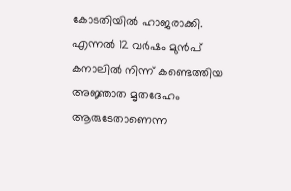കോടതിയില്‍ ഹാജരാക്കി. എന്നൽ 12 വർഷം മുൻപ് കനാലിൽ നിന്ന് കണ്ടെത്തിയ അജ്ഞാത മൃതദേഹം ആരുടേതാണെന്ന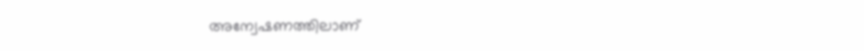അന്വേഷണത്തിലാണ്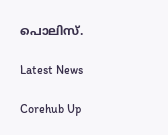പൊലിസ്.

Latest News

Corehub Up